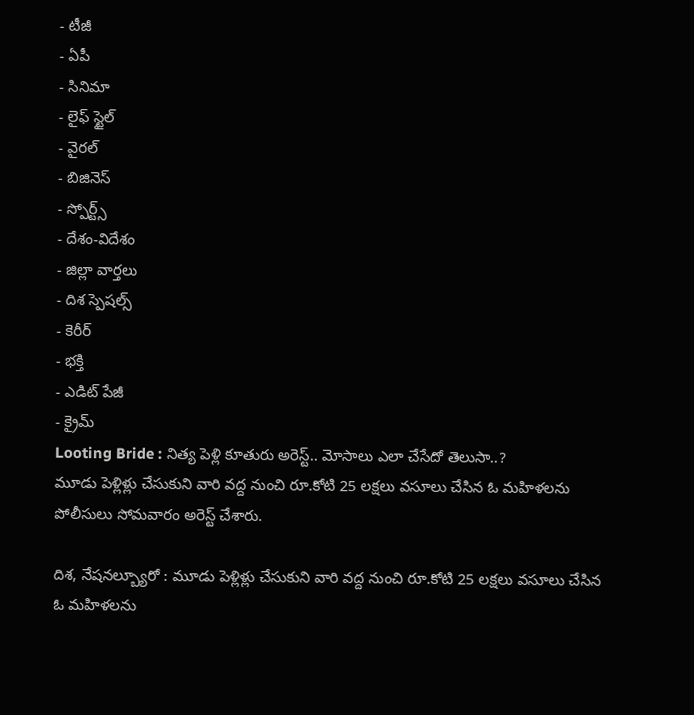- టీజీ
- ఏపీ
- సినిమా
- లైఫ్ స్టైల్
- వైరల్
- బిజినెస్
- స్పోర్ట్స్
- దేశం-విదేశం
- జిల్లా వార్తలు
- దిశ స్పెషల్స్
- కెరీర్
- భక్తి
- ఎడిట్ పేజీ
- క్రైమ్
Looting Bride : నిత్య పెళ్లి కూతురు అరెస్ట్.. మోసాలు ఎలా చేసేదో తెలుసా..?
మూడు పెళ్లిళ్లు చేసుకుని వారి వద్ద నుంచి రూ.కోటి 25 లక్షలు వసూలు చేసిన ఓ మహిళలను పోలీసులు సోమవారం అరెస్ట్ చేశారు.

దిశ, నేషనల్బ్యూరో : మూడు పెళ్లిళ్లు చేసుకుని వారి వద్ద నుంచి రూ.కోటి 25 లక్షలు వసూలు చేసిన ఓ మహిళలను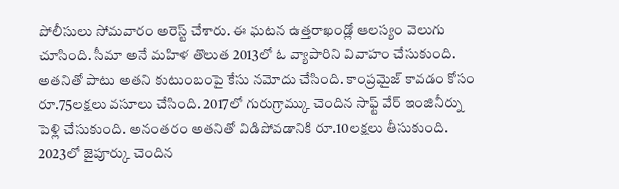పోలీసులు సోమవారం అరెస్ట్ చేశారు. ఈ ఘటన ఉత్తరాఖండ్లో ఆలస్యం వెలుగు చూసింది. సీమా అనే మహిళ తొలుత 2013లో ఓ వ్యాపారిని వివాహం చేసుకుంది. అతనితో పాటు అతని కుటుంబంపై కేసు నమోదు చేసింది. కాంప్రమైజ్ కావడం కోసం రూ.75లక్షలు వసూలు చేసింది. 2017లో గురుగ్రామ్కు చెందిన సాఫ్ట్ వేర్ ఇంజినీర్ను పెళ్లి చేసుకుంది. అనంతరం అతనితో విడిపోవడానికి రూ.10లక్షలు తీసుకుంది. 2023లో జైపూర్కు చెందిన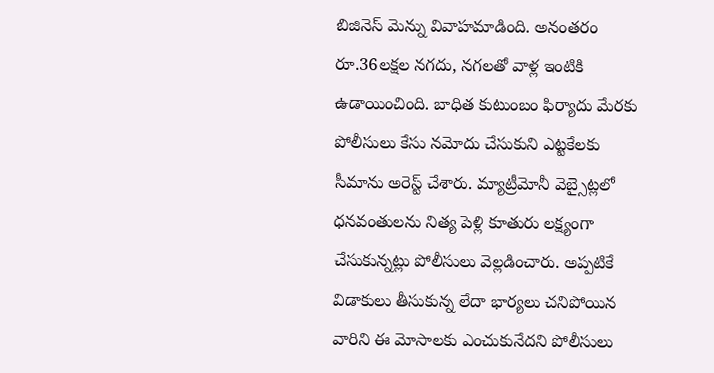బిజినెస్ మెన్ను వివాహమాడింది. అనంతరం రూ.36లక్షల నగదు, నగలతో వాళ్ల ఇంటికి ఉడాయించింది. బాధిత కుటుంబం ఫిర్యాదు మేరకు పోలీసులు కేసు నమోదు చేసుకుని ఎట్టకేలకు సీమాను అరెస్ట్ చేశారు. మ్యాట్రీమోనీ వెబ్సైట్లలో ధనవంతులను నిత్య పెళ్లి కూతురు లక్ష్యంగా చేసుకున్నట్లు పోలీసులు వెల్లడించారు. అప్పటికే విడాకులు తీసుకున్న లేదా భార్యలు చనిపోయిన వారిని ఈ మోసాలకు ఎంచుకునేదని పోలీసులు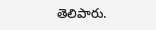తెలిపారు.